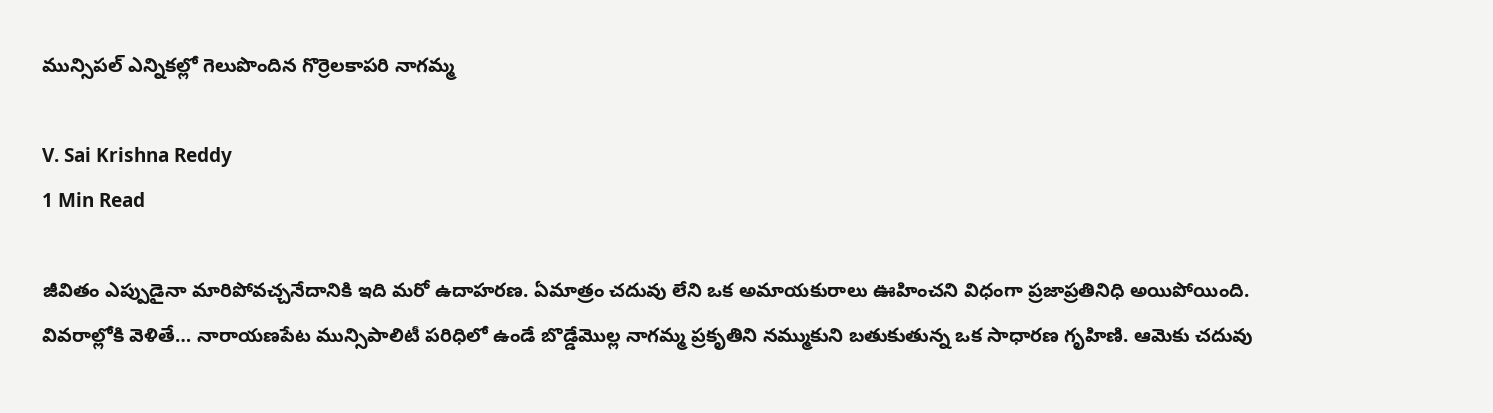మున్సిపల్ ఎన్నికల్లో గెలుపొందిన గొర్రెలకాపరి నాగమ్మ

V. Sai Krishna Reddy
1 Min Read

జీవితం ఎప్పుడైనా మారిపోవచ్చనేదానికి ఇది మరో ఉదాహరణ. ఏమాత్రం చదువు లేని ఒక అమాయకురాలు ఊహించని విధంగా ప్రజాప్రతినిధి అయిపోయింది. వివరాల్లోకి వెళితే… నారాయణపేట మున్సిపాలిటీ పరిధిలో ఉండే బొడ్డేమొల్ల నాగమ్మ ప్రకృతిని నమ్ముకుని బతుకుతున్న ఒక సాధారణ గృహిణి. ఆమెకు చదువు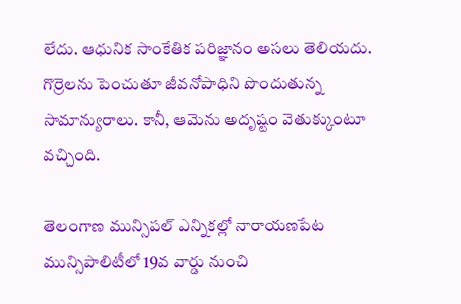లేదు. ఆధునిక సాంకేతిక పరిజ్ఞానం అసలు తెలియదు. గొర్రెలను పెంచుతూ జీవనోపాధిని పొందుతున్న సామాన్యురాలు. కానీ, ఆమెను అదృష్టం వెతుక్కుంటూ వచ్చింది.

తెలంగాణ మున్సిపల్ ఎన్నికల్లో నారాయణపేట మున్సిపాలిటీలో 19వ వార్డు నుంచి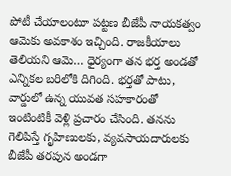పోటీ చేయాలంటూ పట్టణ బీజేపీ నాయకత్వం ఆమెకు అవకాశం ఇచ్చింది. రాజకీయాలు తెలియని ఆమె… ధైర్యంగా తన భర్త అండతో ఎన్నికల బరిలోకి దిగింది. భర్తతో పాటు, వార్డులో ఉన్న యువత సహకారంతో ఇంటింటికీ వెళ్లి ప్రచారం చేసింది. తనను గెలిపిస్తే గృహిణులకు, వ్యవసాయదారులకు బీజేపీ తరపున అండగా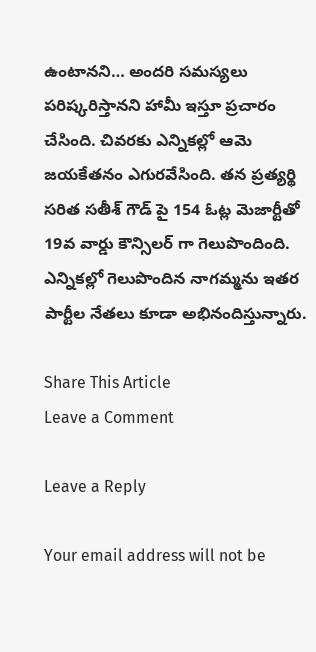ఉంటానని… అందరి సమస్యలు పరిష్కరిస్తానని హామీ ఇస్తూ ప్రచారం చేసింది. చివరకు ఎన్నికల్లో ఆమె జయకేతనం ఎగురవేసింది. తన ప్రత్యర్థి సరిత సతీశ్ గౌడ్ పై 154 ఓట్ల మెజార్టీతో 19వ వార్డు కౌన్సిలర్ గా గెలుపొందింది. ఎన్నికల్లో గెలుపొందిన నాగమ్మను ఇతర పార్టీల నేతలు కూడా అభినందిస్తున్నారు.

Share This Article
Leave a Comment

Leave a Reply

Your email address will not be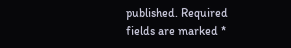published. Required fields are marked *